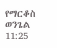የማርቆስ ወንጌል 11:25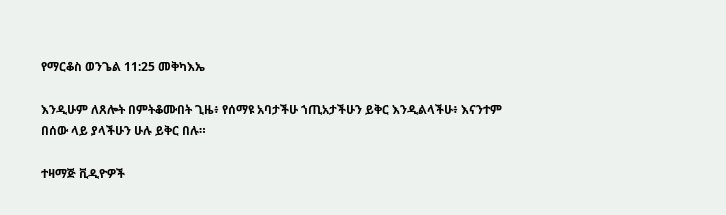የማርቆስ ወንጌል 11:25 መቅካእኤ

እንዲሁም ለጸሎት በምትቆሙበት ጊዜ፥ የሰማዩ አባታችሁ ኀጢአታችሁን ይቅር እንዲልላችሁ፥ እናንተም በሰው ላይ ያላችሁን ሁሉ ይቅር በሉ።

ተዛማጅ ቪዲዮዎች